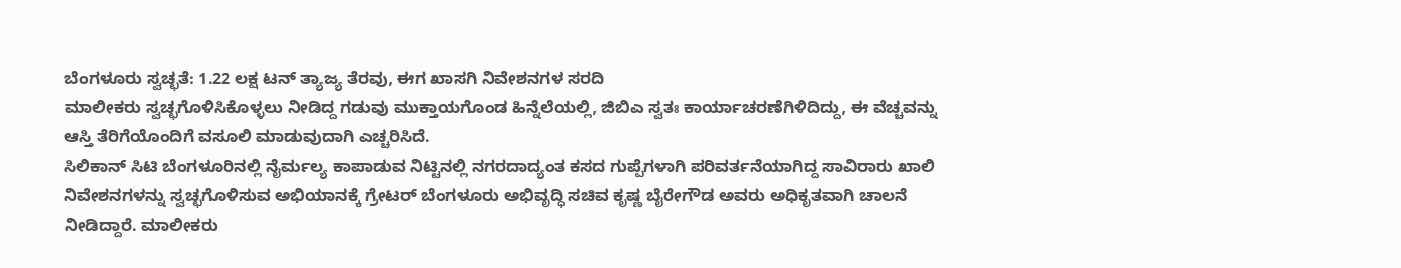ಬೆಂಗಳೂರು ಸ್ವಚ್ಛತೆ: 1.22 ಲಕ್ಷ ಟನ್ ತ್ಯಾಜ್ಯ ತೆರವು, ಈಗ ಖಾಸಗಿ ನಿವೇಶನಗಳ ಸರದಿ
ಮಾಲೀಕರು ಸ್ವಚ್ಛಗೊಳಿಸಿಕೊಳ್ಳಲು ನೀಡಿದ್ದ ಗಡುವು ಮುಕ್ತಾಯಗೊಂಡ ಹಿನ್ನೆಲೆಯಲ್ಲಿ, ಜಿಬಿಎ ಸ್ವತಃ ಕಾರ್ಯಾಚರಣೆಗಿಳಿದಿದ್ದು, ಈ ವೆಚ್ಚವನ್ನು ಆಸ್ತಿ ತೆರಿಗೆಯೊಂದಿಗೆ ವಸೂಲಿ ಮಾಡುವುದಾಗಿ ಎಚ್ಚರಿಸಿದೆ.
ಸಿಲಿಕಾನ್ ಸಿಟಿ ಬೆಂಗಳೂರಿನಲ್ಲಿ ನೈರ್ಮಲ್ಯ ಕಾಪಾಡುವ ನಿಟ್ಟಿನಲ್ಲಿ ನಗರದಾದ್ಯಂತ ಕಸದ ಗುಪ್ಪೆಗಳಾಗಿ ಪರಿವರ್ತನೆಯಾಗಿದ್ದ ಸಾವಿರಾರು ಖಾಲಿ ನಿವೇಶನಗಳನ್ನು ಸ್ವಚ್ಛಗೊಳಿಸುವ ಅಭಿಯಾನಕ್ಕೆ ಗ್ರೇಟರ್ ಬೆಂಗಳೂರು ಅಭಿವೃದ್ಧಿ ಸಚಿವ ಕೃಷ್ಣ ಬೈರೇಗೌಡ ಅವರು ಅಧಿಕೃತವಾಗಿ ಚಾಲನೆ ನೀಡಿದ್ದಾರೆ. ಮಾಲೀಕರು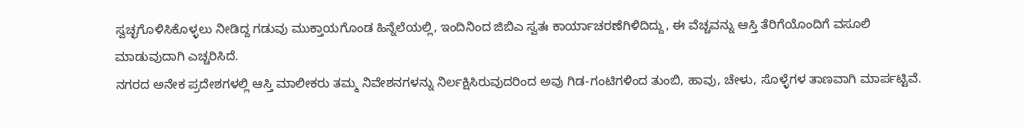ಸ್ವಚ್ಛಗೊಳಿಸಿಕೊಳ್ಳಲು ನೀಡಿದ್ದ ಗಡುವು ಮುಕ್ತಾಯಗೊಂಡ ಹಿನ್ನೆಲೆಯಲ್ಲಿ, ಇಂದಿನಿಂದ ಜಿಬಿಎ ಸ್ವತಃ ಕಾರ್ಯಾಚರಣೆಗಿಳಿದಿದ್ದು, ಈ ವೆಚ್ಚವನ್ನು ಆಸ್ತಿ ತೆರಿಗೆಯೊಂದಿಗೆ ವಸೂಲಿ ಮಾಡುವುದಾಗಿ ಎಚ್ಚರಿಸಿದೆ.
ನಗರದ ಅನೇಕ ಪ್ರದೇಶಗಳಲ್ಲಿ ಆಸ್ತಿ ಮಾಲೀಕರು ತಮ್ಮ ನಿವೇಶನಗಳನ್ನು ನಿರ್ಲಕ್ಷಿಸಿರುವುದರಿಂದ ಅವು ಗಿಡ-ಗಂಟಿಗಳಿಂದ ತುಂಬಿ, ಹಾವು, ಚೇಳು, ಸೊಳ್ಳೆಗಳ ತಾಣವಾಗಿ ಮಾರ್ಪಟ್ಟಿವೆ.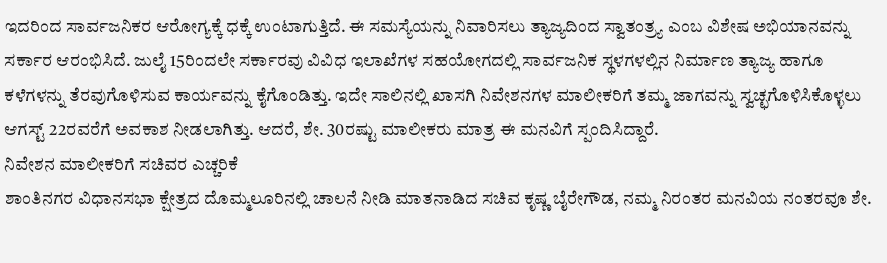ಇದರಿಂದ ಸಾರ್ವಜನಿಕರ ಆರೋಗ್ಯಕ್ಕೆ ಧಕ್ಕೆ ಉಂಟಾಗುತ್ತಿದೆ. ಈ ಸಮಸ್ಯೆಯನ್ನು ನಿವಾರಿಸಲು ತ್ಯಾಜ್ಯದಿಂದ ಸ್ವಾತಂತ್ರ್ಯ ಎಂಬ ವಿಶೇಷ ಅಭಿಯಾನವನ್ನು ಸರ್ಕಾರ ಆರಂಭಿಸಿದೆ. ಜುಲೈ 15ರಿಂದಲೇ ಸರ್ಕಾರವು ವಿವಿಧ ಇಲಾಖೆಗಳ ಸಹಯೋಗದಲ್ಲಿ ಸಾರ್ವಜನಿಕ ಸ್ಥಳಗಳಲ್ಲಿನ ನಿರ್ಮಾಣ ತ್ಯಾಜ್ಯ ಹಾಗೂ ಕಳೆಗಳನ್ನು ತೆರವುಗೊಳಿಸುವ ಕಾರ್ಯವನ್ನು ಕೈಗೊಂಡಿತ್ತು. ಇದೇ ಸಾಲಿನಲ್ಲಿ ಖಾಸಗಿ ನಿವೇಶನಗಳ ಮಾಲೀಕರಿಗೆ ತಮ್ಮ ಜಾಗವನ್ನು ಸ್ವಚ್ಛಗೊಳಿಸಿಕೊಳ್ಳಲು ಆಗಸ್ಟ್ 22ರವರೆಗೆ ಅವಕಾಶ ನೀಡಲಾಗಿತ್ತು. ಆದರೆ, ಶೇ. 30ರಷ್ಟು ಮಾಲೀಕರು ಮಾತ್ರ ಈ ಮನವಿಗೆ ಸ್ಪಂದಿಸಿದ್ದಾರೆ.
ನಿವೇಶನ ಮಾಲೀಕರಿಗೆ ಸಚಿವರ ಎಚ್ಚರಿಕೆ
ಶಾಂತಿನಗರ ವಿಧಾನಸಭಾ ಕ್ಷೇತ್ರದ ದೊಮ್ಮಲೂರಿನಲ್ಲಿ ಚಾಲನೆ ನೀಡಿ ಮಾತನಾಡಿದ ಸಚಿವ ಕೃಷ್ಣ ಬೈರೇಗೌಡ, ನಮ್ಮ ನಿರಂತರ ಮನವಿಯ ನಂತರವೂ ಶೇ.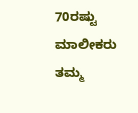70ರಷ್ಟು ಮಾಲೀಕರು ತಮ್ಮ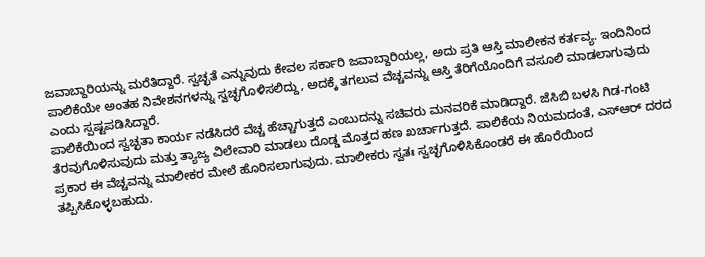ಜವಾಬ್ದಾರಿಯನ್ನು ಮರೆತಿದ್ದಾರೆ. ಸ್ವಚ್ಛತೆ ಎನ್ನುವುದು ಕೇವಲ ಸರ್ಕಾರಿ ಜವಾಬ್ದಾರಿಯಲ್ಲ, ಅದು ಪ್ರತಿ ಆಸ್ತಿ ಮಾಲೀಕನ ಕರ್ತವ್ಯ. ಇಂದಿನಿಂದ ಪಾಲಿಕೆಯೇ ಅಂತಹ ನಿವೇಶನಗಳನ್ನು ಸ್ವಚ್ಛಗೊಳಿಸಲಿದ್ದು, ಅದಕ್ಕೆ ತಗಲುವ ವೆಚ್ಚವನ್ನು ಆಸ್ತಿ ತೆರಿಗೆಯೊಂದಿಗೆ ವಸೂಲಿ ಮಾಡಲಾಗುವುದು ಎಂದು ಸ್ಪಷ್ಟಪಡಿಸಿದ್ದಾರೆ.
ಪಾಲಿಕೆಯಿಂದ ಸ್ವಚ್ಛತಾ ಕಾರ್ಯ ನಡೆಸಿದರೆ ವೆಚ್ಚ ಹೆಚ್ಚಾಗುತ್ತದೆ ಎಂಬುದನ್ನು ಸಚಿವರು ಮನವರಿಕೆ ಮಾಡಿದ್ದಾರೆ. ಜೆಸಿಬಿ ಬಳಸಿ ಗಿಡ-ಗಂಟಿ ತೆರವುಗೊಳಿಸುವುದು ಮತ್ತು ತ್ಯಾಜ್ಯ ವಿಲೇವಾರಿ ಮಾಡಲು ದೊಡ್ಡ ಮೊತ್ತದ ಹಣ ಖರ್ಚಾಗುತ್ತದೆ. ಪಾಲಿಕೆಯ ನಿಯಮದಂತೆ, ಎಸ್ಆರ್ ದರದ ಪ್ರಕಾರ ಈ ವೆಚ್ಚವನ್ನು ಮಾಲೀಕರ ಮೇಲೆ ಹೊರಿಸಲಾಗುವುದು. ಮಾಲೀಕರು ಸ್ವತಃ ಸ್ವಚ್ಛಗೊಳಿಸಿಕೊಂಡರೆ ಈ ಹೊರೆಯಿಂದ ತಪ್ಪಿಸಿಕೊಳ್ಳಬಹುದು.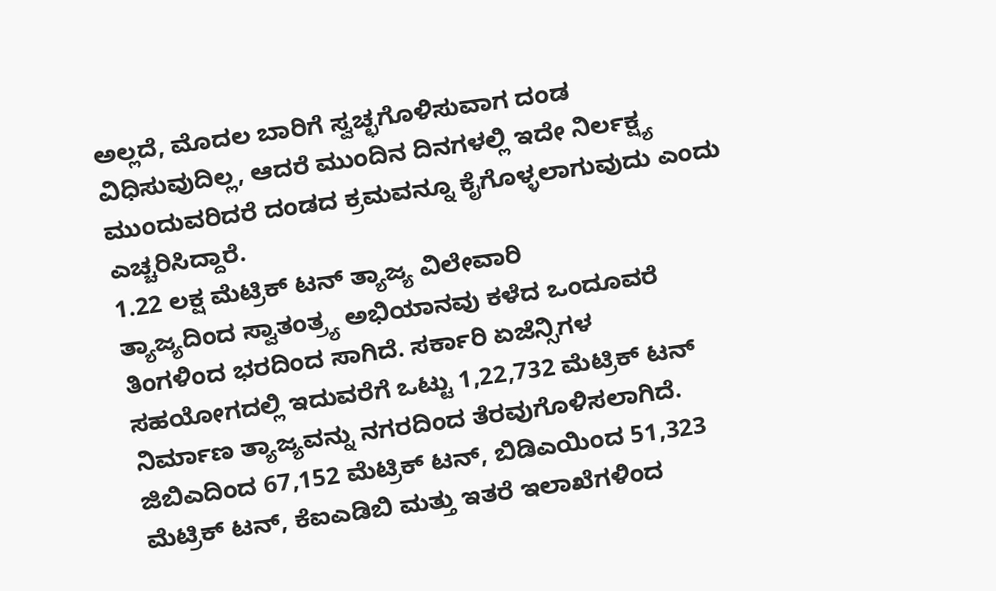ಅಲ್ಲದೆ, ಮೊದಲ ಬಾರಿಗೆ ಸ್ವಚ್ಛಗೊಳಿಸುವಾಗ ದಂಡ ವಿಧಿಸುವುದಿಲ್ಲ, ಆದರೆ ಮುಂದಿನ ದಿನಗಳಲ್ಲಿ ಇದೇ ನಿರ್ಲಕ್ಷ್ಯ ಮುಂದುವರಿದರೆ ದಂಡದ ಕ್ರಮವನ್ನೂ ಕೈಗೊಳ್ಳಲಾಗುವುದು ಎಂದು ಎಚ್ಚರಿಸಿದ್ದಾರೆ.
1.22 ಲಕ್ಷ ಮೆಟ್ರಿಕ್ ಟನ್ ತ್ಯಾಜ್ಯ ವಿಲೇವಾರಿ
ತ್ಯಾಜ್ಯದಿಂದ ಸ್ವಾತಂತ್ರ್ಯ ಅಭಿಯಾನವು ಕಳೆದ ಒಂದೂವರೆ ತಿಂಗಳಿಂದ ಭರದಿಂದ ಸಾಗಿದೆ. ಸರ್ಕಾರಿ ಏಜೆನ್ಸಿಗಳ ಸಹಯೋಗದಲ್ಲಿ ಇದುವರೆಗೆ ಒಟ್ಟು 1,22,732 ಮೆಟ್ರಿಕ್ ಟನ್ ನಿರ್ಮಾಣ ತ್ಯಾಜ್ಯವನ್ನು ನಗರದಿಂದ ತೆರವುಗೊಳಿಸಲಾಗಿದೆ. ಜಿಬಿಎದಿಂದ 67,152 ಮೆಟ್ರಿಕ್ ಟನ್, ಬಿಡಿಎಯಿಂದ 51,323 ಮೆಟ್ರಿಕ್ ಟನ್, ಕೆಐಎಡಿಬಿ ಮತ್ತು ಇತರೆ ಇಲಾಖೆಗಳಿಂದ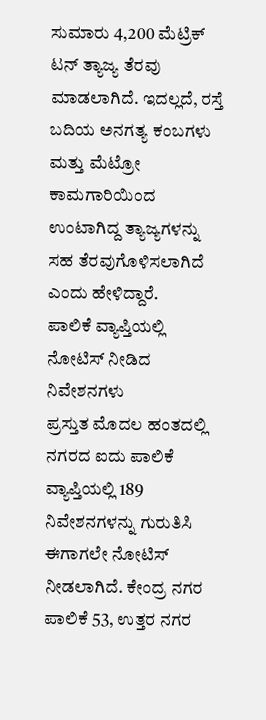ಸುಮಾರು 4,200 ಮೆಟ್ರಿಕ್ ಟನ್ ತ್ಯಾಜ್ಯ ತೆರವು ಮಾಡಲಾಗಿದೆ. ಇದಲ್ಲದೆ, ರಸ್ತೆ ಬದಿಯ ಅನಗತ್ಯ ಕಂಬಗಳು ಮತ್ತು ಮೆಟ್ರೋ ಕಾಮಗಾರಿಯಿಂದ ಉಂಟಾಗಿದ್ದ ತ್ಯಾಜ್ಯಗಳನ್ನು ಸಹ ತೆರವುಗೊಳಿಸಲಾಗಿದೆ ಎಂದು ಹೇಳಿದ್ದಾರೆ.
ಪಾಲಿಕೆ ವ್ಯಾಪ್ತಿಯಲ್ಲಿ ನೋಟಿಸ್ ನೀಡಿದ ನಿವೇಶನಗಳು
ಪ್ರಸ್ತುತ ಮೊದಲ ಹಂತದಲ್ಲಿ ನಗರದ ಐದು ಪಾಲಿಕೆ ವ್ಯಾಪ್ತಿಯಲ್ಲಿ 189 ನಿವೇಶನಗಳನ್ನು ಗುರುತಿಸಿ ಈಗಾಗಲೇ ನೋಟಿಸ್ ನೀಡಲಾಗಿದೆ. ಕೇಂದ್ರ ನಗರ ಪಾಲಿಕೆ 53, ಉತ್ತರ ನಗರ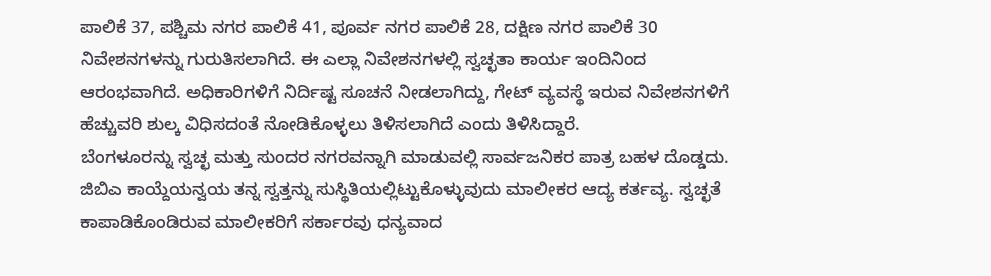ಪಾಲಿಕೆ 37, ಪಶ್ಚಿಮ ನಗರ ಪಾಲಿಕೆ 41, ಪೂರ್ವ ನಗರ ಪಾಲಿಕೆ 28, ದಕ್ಷಿಣ ನಗರ ಪಾಲಿಕೆ 30 ನಿವೇಶನಗಳನ್ನು ಗುರುತಿಸಲಾಗಿದೆ. ಈ ಎಲ್ಲಾ ನಿವೇಶನಗಳಲ್ಲಿ ಸ್ವಚ್ಛತಾ ಕಾರ್ಯ ಇಂದಿನಿಂದ ಆರಂಭವಾಗಿದೆ. ಅಧಿಕಾರಿಗಳಿಗೆ ನಿರ್ದಿಷ್ಟ ಸೂಚನೆ ನೀಡಲಾಗಿದ್ದು, ಗೇಟ್ ವ್ಯವಸ್ಥೆ ಇರುವ ನಿವೇಶನಗಳಿಗೆ ಹೆಚ್ಚುವರಿ ಶುಲ್ಕ ವಿಧಿಸದಂತೆ ನೋಡಿಕೊಳ್ಳಲು ತಿಳಿಸಲಾಗಿದೆ ಎಂದು ತಿಳಿಸಿದ್ದಾರೆ.
ಬೆಂಗಳೂರನ್ನು ಸ್ವಚ್ಛ ಮತ್ತು ಸುಂದರ ನಗರವನ್ನಾಗಿ ಮಾಡುವಲ್ಲಿ ಸಾರ್ವಜನಿಕರ ಪಾತ್ರ ಬಹಳ ದೊಡ್ಡದು. ಜಿಬಿಎ ಕಾಯ್ದೆಯನ್ವಯ ತನ್ನ ಸ್ವತ್ತನ್ನು ಸುಸ್ಥಿತಿಯಲ್ಲಿಟ್ಟುಕೊಳ್ಳುವುದು ಮಾಲೀಕರ ಆದ್ಯ ಕರ್ತವ್ಯ. ಸ್ವಚ್ಛತೆ ಕಾಪಾಡಿಕೊಂಡಿರುವ ಮಾಲೀಕರಿಗೆ ಸರ್ಕಾರವು ಧನ್ಯವಾದ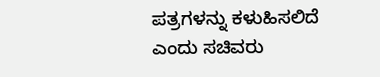ಪತ್ರಗಳನ್ನು ಕಳುಹಿಸಲಿದೆ ಎಂದು ಸಚಿವರು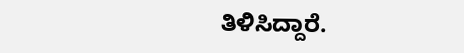ತಿಳಿಸಿದ್ದಾರೆ.